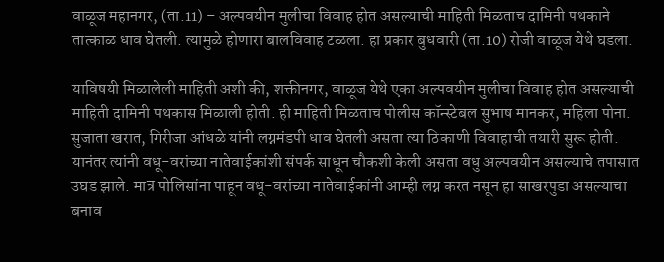वाळूज महानगर, (ता.11) – अल्पवयीन मुलीचा विवाह होत असल्याची माहिती मिळताच दामिनी पथकाने तात्काळ धाव घेतली. त्यामुळे होणारा बालविवाह टळला. हा प्रकार बुधवारी (ता.10) रोजी वाळूज येथे घडला.

याविषयी मिळालेली माहिती अशी की, शक्तीनगर, वाळूज येथे एका अल्पवयीन मुलीचा विवाह होत असल्याची माहिती दामिनी पथकास मिळाली होती. ही माहिती मिळताच पोलीस कॉन्स्टेबल सुभाष मानकर, महिला पोना. सुजाता खरात, गिरीजा आंधळे यांनी लग्नमंडपी धाव घेतली असता त्या ठिकाणी विवाहाची तयारी सुरू होती. यानंतर त्यांनी वधू-वरांच्या नातेवाईकांशी संपर्क साधून चौकशी केली असता वधु अल्पवयीन असल्याचे तपासात उघड झाले. मात्र पोलिसांना पाहून वधू-वरांच्या नातेवाईकांनी आम्ही लग्न करत नसून हा साखरपुडा असल्याचा बनाव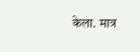केला. मात्र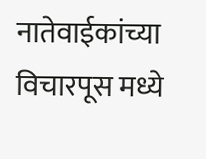नातेवाईकांच्या विचारपूस मध्ये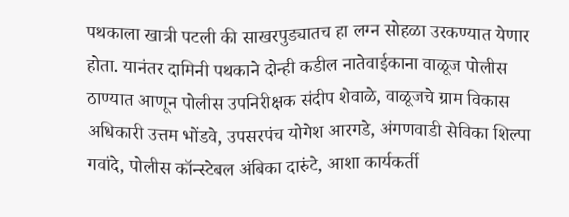पथकाला खात्री पटली की साखरपुड्यातच हा लग्न सोहळा उरकण्यात येणार होता. यानंतर दामिनी पथकाने दोन्ही कडील नातेवाईकाना वाळूज पोलीस ठाण्यात आणून पोलीस उपनिरीक्षक संदीप शेवाळे, वाळूजचे ग्राम विकास अधिकारी उत्तम भोंडवे, उपसरपंच योगेश आरगडे, अंगणवाडी सेविका शिल्पा गवांदे, पोलीस कॉन्स्टेबल अंबिका दारुंटे, आशा कार्यकर्ती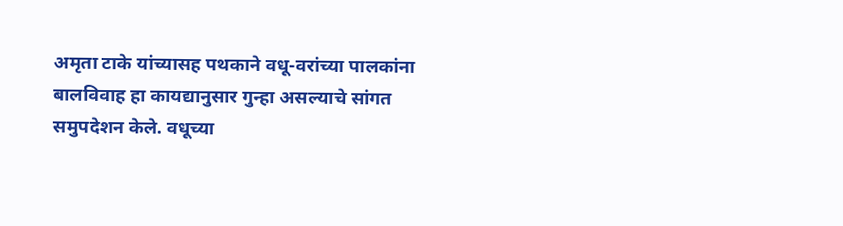अमृता टाके यांच्यासह पथकाने वधू-वरांच्या पालकांना बालविवाह हा कायद्यानुसार गुन्हा असल्याचे सांगत समुपदेशन केले. वधूच्या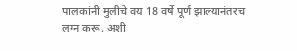पालकांनी मुलीचे वय 18 वर्षे पूर्ण झाल्यानंतरच लग्न करू. अशी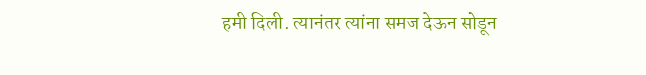हमी दिली. त्यानंतर त्यांना समज देऊन सोडून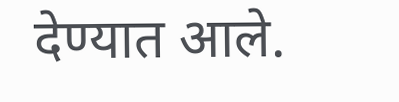देण्यात आले.